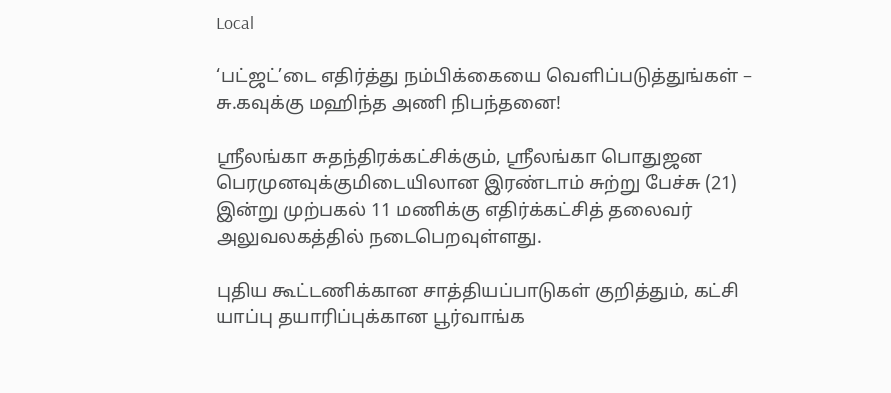Local

‘பட்ஜட்’டை எதிர்த்து நம்பிக்கையை வெளிப்படுத்துங்கள் – சு.கவுக்கு மஹிந்த அணி நிபந்தனை!

ஶ்ரீலங்கா சுதந்திரக்கட்சிக்கும், ஶ்ரீலங்கா பொதுஜன பெரமுனவுக்குமிடையிலான இரண்டாம் சுற்று பேச்சு (21) இன்று முற்பகல் 11 மணிக்கு எதிர்க்கட்சித் தலைவர் அலுவலகத்தில் நடைபெறவுள்ளது.

புதிய கூட்டணிக்கான சாத்தியப்பாடுகள் குறித்தும், கட்சி யாப்பு தயாரிப்புக்கான பூர்வாங்க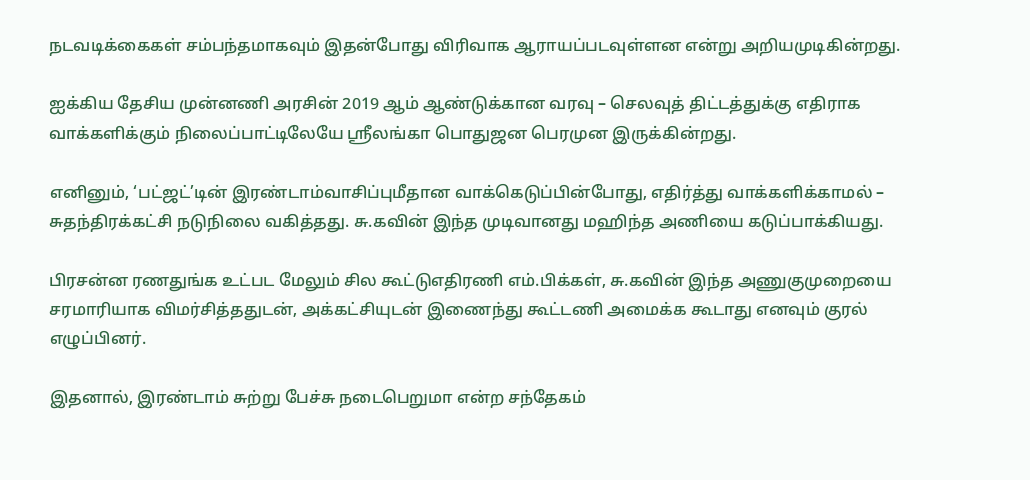நடவடிக்கைகள் சம்பந்தமாகவும் இதன்போது விரிவாக ஆராயப்படவுள்ளன என்று அறியமுடிகின்றது.

ஐக்கிய தேசிய முன்னணி அரசின் 2019 ஆம் ஆண்டுக்கான வரவு – செலவுத் திட்டத்துக்கு எதிராக வாக்களிக்கும் நிலைப்பாட்டிலேயே ஶ்ரீலங்கா பொதுஜன பெரமுன இருக்கின்றது.

எனினும், ‘பட்ஜட்’டின் இரண்டாம்வாசிப்புமீதான வாக்கெடுப்பின்போது, எதிர்த்து வாக்களிக்காமல் – சுதந்திரக்கட்சி நடுநிலை வகித்தது. சு.கவின் இந்த முடிவானது மஹிந்த அணியை கடுப்பாக்கியது.

பிரசன்ன ரணதுங்க உட்பட மேலும் சில கூட்டுஎதிரணி எம்.பிக்கள், சு.கவின் இந்த அணுகுமுறையை சரமாரியாக விமர்சித்ததுடன், அக்கட்சியுடன் இணைந்து கூட்டணி அமைக்க கூடாது எனவும் குரல் எழுப்பினர்.

இதனால், இரண்டாம் சுற்று பேச்சு நடைபெறுமா என்ற சந்தேகம்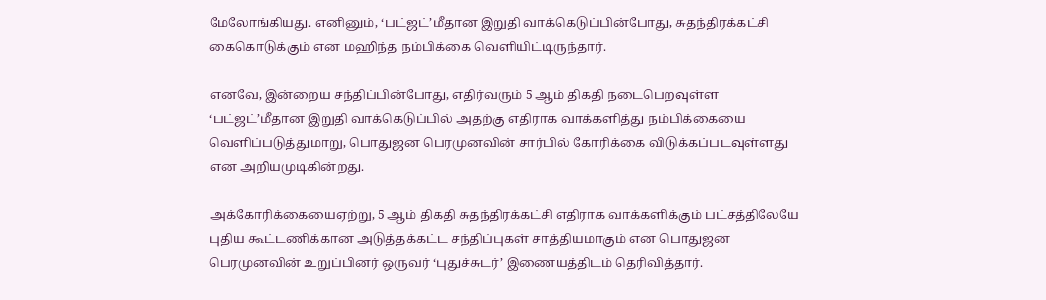மேலோங்கியது. எனினும், ‘பட்ஜட்’மீதான இறுதி வாக்கெடுப்பின்போது, சுதந்திரக்கட்சி கைகொடுக்கும் என மஹிந்த நம்பிக்கை வெளியிட்டிருந்தார்.

எனவே, இன்றைய சந்திப்பின்போது, எதிர்வரும் 5 ஆம் திகதி நடைபெறவுள்ள ‘பட்ஜட்’மீதான இறுதி வாக்கெடுப்பில் அதற்கு எதிராக வாக்களித்து நம்பிக்கையை வெளிப்படுத்துமாறு, பொதுஜன பெரமுனவின் சார்பில் கோரிக்கை விடுக்கப்படவுள்ளது என அறியமுடிகின்றது.

அக்கோரிக்கையைஏற்று, 5 ஆம் திகதி சுதந்திரக்கட்சி எதிராக வாக்களிக்கும் பட்சத்திலேயே புதிய கூட்டணிக்கான அடுத்தக்கட்ட சந்திப்புகள் சாத்தியமாகும் என பொதுஜன பெரமுனவின் உறுப்பினர் ஒருவர் ‘புதுச்சுடர்’ இணையத்திடம் தெரிவித்தார்.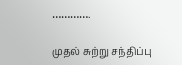………….

முதல் சுற்று சந்திப்பு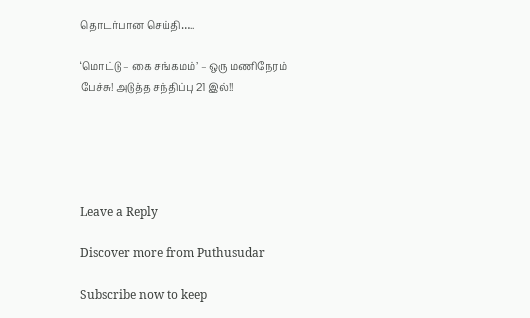தொடர்பான செய்தி…..

‘மொட்டு – கை சங்கமம்’ – ஒரு மணிநேரம் பேச்சு! அடுத்த சந்திப்பு 21 இல்!!





Leave a Reply

Discover more from Puthusudar

Subscribe now to keep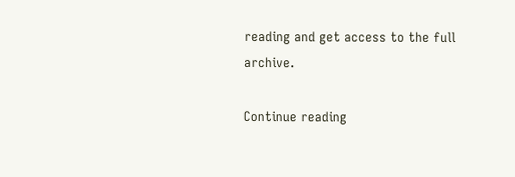reading and get access to the full archive.

Continue reading